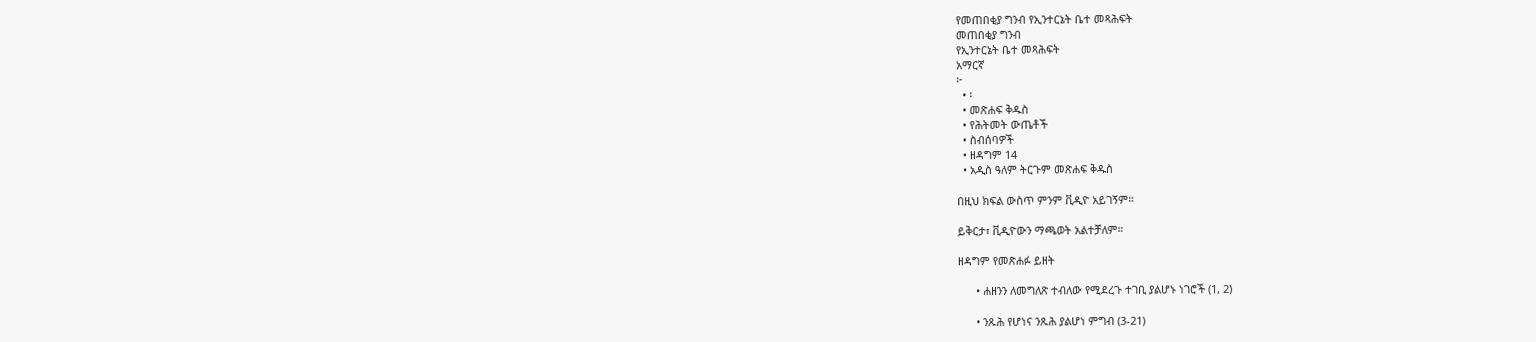የመጠበቂያ ግንብ የኢንተርኔት ቤተ መጻሕፍት
መጠበቂያ ግንብ
የኢንተርኔት ቤተ መጻሕፍት
አማርኛ
፦
  • ፡
  • መጽሐፍ ቅዱስ
  • የሕትመት ውጤቶች
  • ስብሰባዎች
  • ዘዳግም 14
  • አዲስ ዓለም ትርጉም መጽሐፍ ቅዱስ

በዚህ ክፍል ውስጥ ምንም ቪዲዮ አይገኝም።

ይቅርታ፣ ቪዲዮውን ማጫወት አልተቻለም።

ዘዳግም የመጽሐፉ ይዘት

      • ሐዘንን ለመግለጽ ተብለው የሚደረጉ ተገቢ ያልሆኑ ነገሮች (1, 2)

      • ንጹሕ የሆነና ንጹሕ ያልሆነ ምግብ (3-21)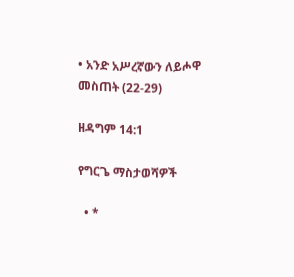• አንድ አሥረኛውን ለይሖዋ መስጠት (22-29)

ዘዳግም 14:1

የግርጌ ማስታወሻዎች

  • *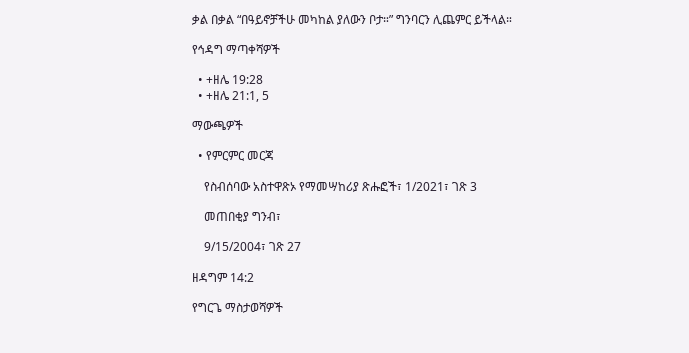ቃል በቃል “በዓይኖቻችሁ መካከል ያለውን ቦታ።” ግንባርን ሊጨምር ይችላል።

የኅዳግ ማጣቀሻዎች

  • +ዘሌ 19:28
  • +ዘሌ 21:1, 5

ማውጫዎች

  • የምርምር መርጃ

    የስብሰባው አስተዋጽኦ የማመሣከሪያ ጽሑፎች፣ 1/2021፣ ገጽ 3

    መጠበቂያ ግንብ፣

    9/15/2004፣ ገጽ 27

ዘዳግም 14:2

የግርጌ ማስታወሻዎች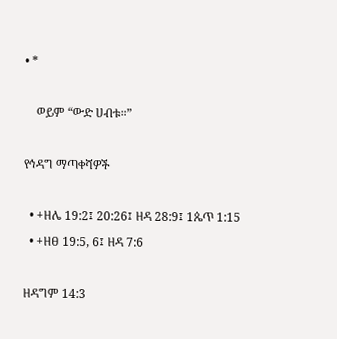• *

    ወይም “ውድ ሀብቱ።”

የኅዳግ ማጣቀሻዎች

  • +ዘሌ 19:2፤ 20:26፤ ዘዳ 28:9፤ 1ጴጥ 1:15
  • +ዘፀ 19:5, 6፤ ዘዳ 7:6

ዘዳግም 14:3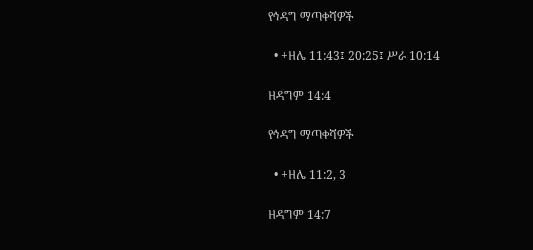የኅዳግ ማጣቀሻዎች

  • +ዘሌ 11:43፤ 20:25፤ ሥራ 10:14

ዘዳግም 14:4

የኅዳግ ማጣቀሻዎች

  • +ዘሌ 11:2, 3

ዘዳግም 14:7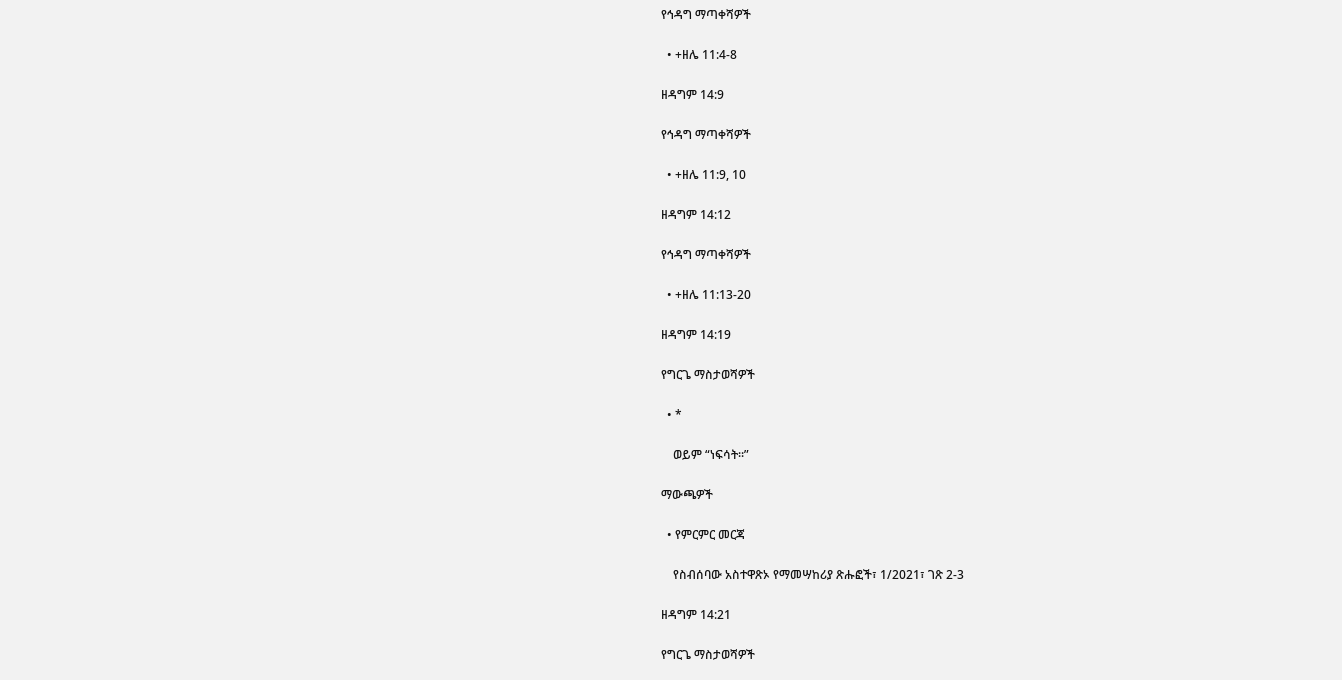የኅዳግ ማጣቀሻዎች

  • +ዘሌ 11:4-8

ዘዳግም 14:9

የኅዳግ ማጣቀሻዎች

  • +ዘሌ 11:9, 10

ዘዳግም 14:12

የኅዳግ ማጣቀሻዎች

  • +ዘሌ 11:13-20

ዘዳግም 14:19

የግርጌ ማስታወሻዎች

  • *

    ወይም “ነፍሳት።”

ማውጫዎች

  • የምርምር መርጃ

    የስብሰባው አስተዋጽኦ የማመሣከሪያ ጽሑፎች፣ 1/2021፣ ገጽ 2-3

ዘዳግም 14:21

የግርጌ ማስታወሻዎች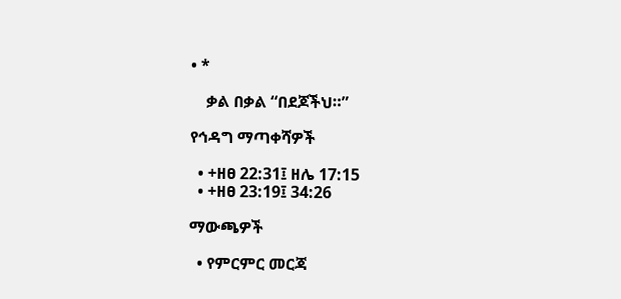• *

    ቃል በቃል “በደጆችህ።”

የኅዳግ ማጣቀሻዎች

  • +ዘፀ 22:31፤ ዘሌ 17:15
  • +ዘፀ 23:19፤ 34:26

ማውጫዎች

  • የምርምር መርጃ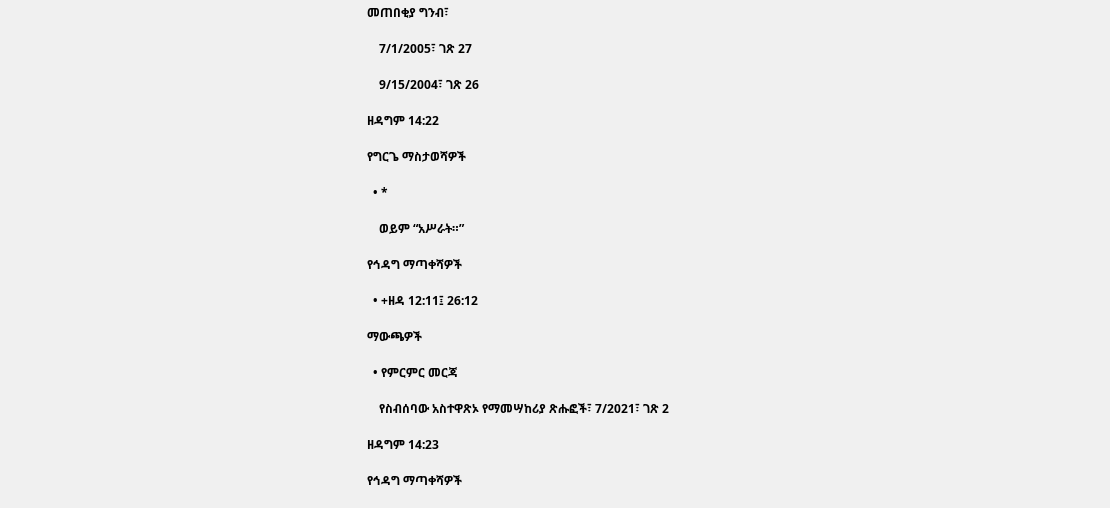መጠበቂያ ግንብ፣

    7/1/2005፣ ገጽ 27

    9/15/2004፣ ገጽ 26

ዘዳግም 14:22

የግርጌ ማስታወሻዎች

  • *

    ወይም “አሥራት።”

የኅዳግ ማጣቀሻዎች

  • +ዘዳ 12:11፤ 26:12

ማውጫዎች

  • የምርምር መርጃ

    የስብሰባው አስተዋጽኦ የማመሣከሪያ ጽሑፎች፣ 7/2021፣ ገጽ 2

ዘዳግም 14:23

የኅዳግ ማጣቀሻዎች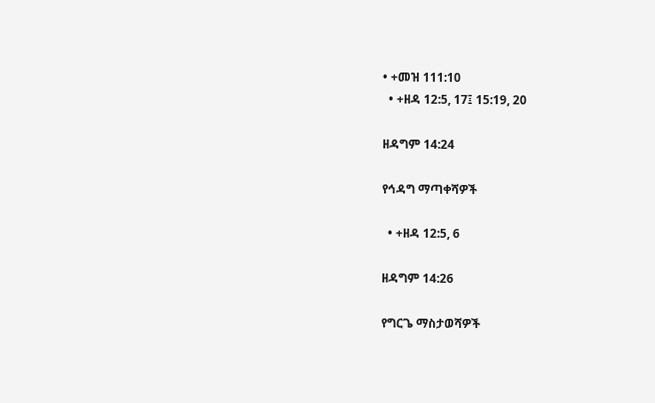• +መዝ 111:10
  • +ዘዳ 12:5, 17፤ 15:19, 20

ዘዳግም 14:24

የኅዳግ ማጣቀሻዎች

  • +ዘዳ 12:5, 6

ዘዳግም 14:26

የግርጌ ማስታወሻዎች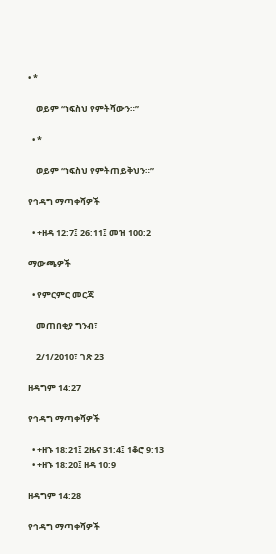• *

    ወይም “ነፍስህ የምትሻውን።”

  • *

    ወይም “ነፍስህ የምትጠይቅህን።”

የኅዳግ ማጣቀሻዎች

  • +ዘዳ 12:7፤ 26:11፤ መዝ 100:2

ማውጫዎች

  • የምርምር መርጃ

    መጠበቂያ ግንብ፣

    2/1/2010፣ ገጽ 23

ዘዳግም 14:27

የኅዳግ ማጣቀሻዎች

  • +ዘኁ 18:21፤ 2ዜና 31:4፤ 1ቆሮ 9:13
  • +ዘኁ 18:20፤ ዘዳ 10:9

ዘዳግም 14:28

የኅዳግ ማጣቀሻዎች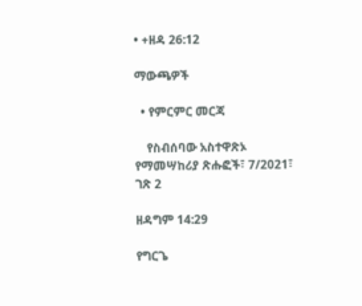• +ዘዳ 26:12

ማውጫዎች

  • የምርምር መርጃ

    የስብሰባው አስተዋጽኦ የማመሣከሪያ ጽሑፎች፣ 7/2021፣ ገጽ 2

ዘዳግም 14:29

የግርጌ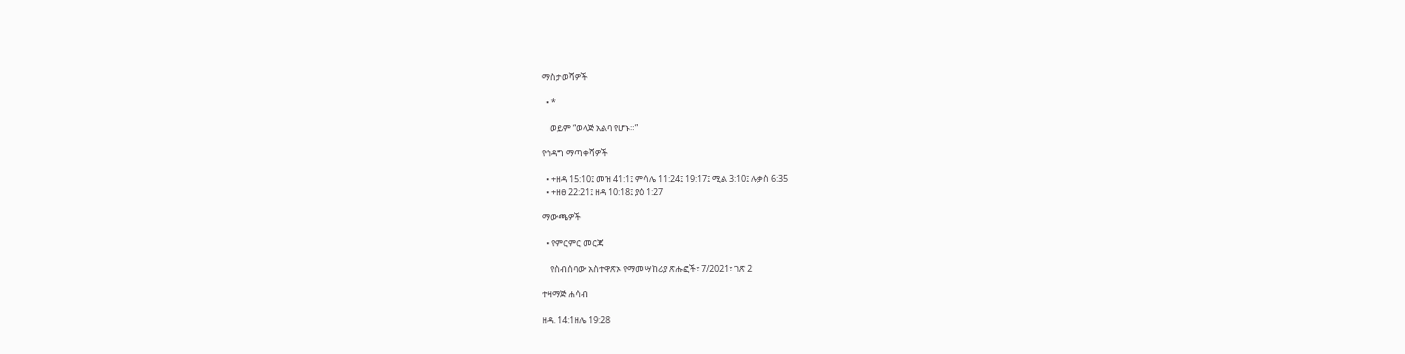ማስታወሻዎች

  • *

    ወይም “ወላጅ አልባ የሆኑ።”

የኅዳግ ማጣቀሻዎች

  • +ዘዳ 15:10፤ መዝ 41:1፤ ምሳሌ 11:24፤ 19:17፤ ሚል 3:10፤ ሉቃስ 6:35
  • +ዘፀ 22:21፤ ዘዳ 10:18፤ ያዕ 1:27

ማውጫዎች

  • የምርምር መርጃ

    የስብሰባው አስተዋጽኦ የማመሣከሪያ ጽሑፎች፣ 7/2021፣ ገጽ 2

ተዛማጅ ሐሳብ

ዘዳ. 14:1ዘሌ 19:28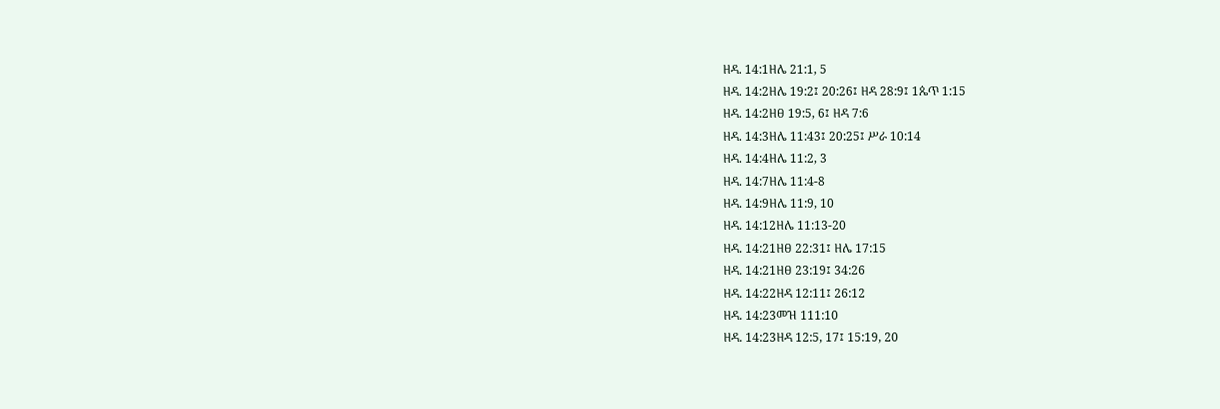ዘዳ. 14:1ዘሌ 21:1, 5
ዘዳ. 14:2ዘሌ 19:2፤ 20:26፤ ዘዳ 28:9፤ 1ጴጥ 1:15
ዘዳ. 14:2ዘፀ 19:5, 6፤ ዘዳ 7:6
ዘዳ. 14:3ዘሌ 11:43፤ 20:25፤ ሥራ 10:14
ዘዳ. 14:4ዘሌ 11:2, 3
ዘዳ. 14:7ዘሌ 11:4-8
ዘዳ. 14:9ዘሌ 11:9, 10
ዘዳ. 14:12ዘሌ 11:13-20
ዘዳ. 14:21ዘፀ 22:31፤ ዘሌ 17:15
ዘዳ. 14:21ዘፀ 23:19፤ 34:26
ዘዳ. 14:22ዘዳ 12:11፤ 26:12
ዘዳ. 14:23መዝ 111:10
ዘዳ. 14:23ዘዳ 12:5, 17፤ 15:19, 20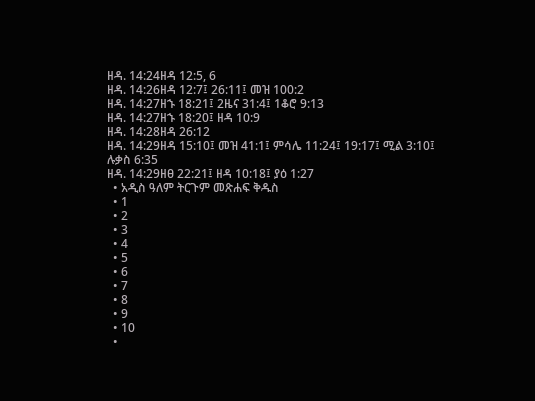ዘዳ. 14:24ዘዳ 12:5, 6
ዘዳ. 14:26ዘዳ 12:7፤ 26:11፤ መዝ 100:2
ዘዳ. 14:27ዘኁ 18:21፤ 2ዜና 31:4፤ 1ቆሮ 9:13
ዘዳ. 14:27ዘኁ 18:20፤ ዘዳ 10:9
ዘዳ. 14:28ዘዳ 26:12
ዘዳ. 14:29ዘዳ 15:10፤ መዝ 41:1፤ ምሳሌ 11:24፤ 19:17፤ ሚል 3:10፤ ሉቃስ 6:35
ዘዳ. 14:29ዘፀ 22:21፤ ዘዳ 10:18፤ ያዕ 1:27
  • አዲስ ዓለም ትርጉም መጽሐፍ ቅዱስ
  • 1
  • 2
  • 3
  • 4
  • 5
  • 6
  • 7
  • 8
  • 9
  • 10
  •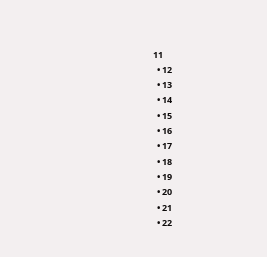11
  • 12
  • 13
  • 14
  • 15
  • 16
  • 17
  • 18
  • 19
  • 20
  • 21
  • 22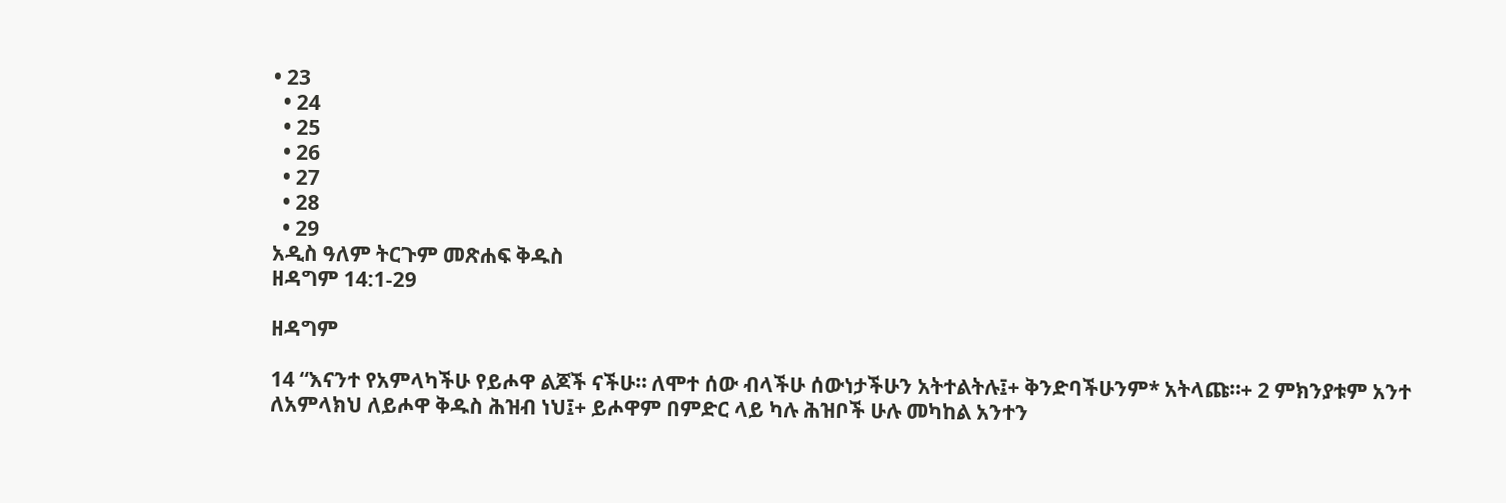• 23
  • 24
  • 25
  • 26
  • 27
  • 28
  • 29
አዲስ ዓለም ትርጉም መጽሐፍ ቅዱስ
ዘዳግም 14:1-29

ዘዳግም

14 “እናንተ የአምላካችሁ የይሖዋ ልጆች ናችሁ። ለሞተ ሰው ብላችሁ ሰውነታችሁን አትተልትሉ፤+ ቅንድባችሁንም* አትላጩ።+ 2 ምክንያቱም አንተ ለአምላክህ ለይሖዋ ቅዱስ ሕዝብ ነህ፤+ ይሖዋም በምድር ላይ ካሉ ሕዝቦች ሁሉ መካከል አንተን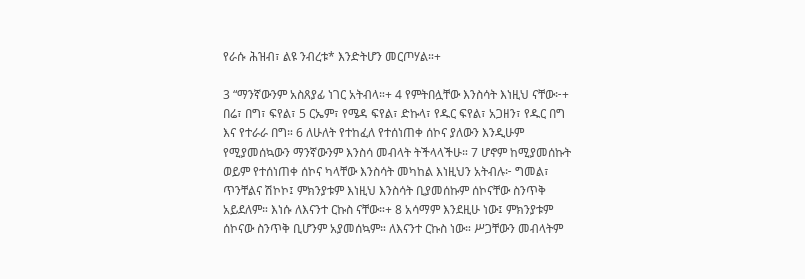የራሱ ሕዝብ፣ ልዩ ንብረቱ* እንድትሆን መርጦሃል።+

3 “ማንኛውንም አስጸያፊ ነገር አትብላ።+ 4 የምትበሏቸው እንስሳት እነዚህ ናቸው፦+ በሬ፣ በግ፣ ፍየል፣ 5 ርኤም፣ የሜዳ ፍየል፣ ድኩላ፣ የዱር ፍየል፣ አጋዘን፣ የዱር በግ እና የተራራ በግ። 6 ለሁለት የተከፈለ የተሰነጠቀ ሰኮና ያለውን እንዲሁም የሚያመሰኳውን ማንኛውንም እንስሳ መብላት ትችላላችሁ። 7 ሆኖም ከሚያመሰኩት ወይም የተሰነጠቀ ሰኮና ካላቸው እንስሳት መካከል እነዚህን አትብሉ፦ ግመል፣ ጥንቸልና ሽኮኮ፤ ምክንያቱም እነዚህ እንስሳት ቢያመሰኩም ሰኮናቸው ስንጥቅ አይደለም። እነሱ ለእናንተ ርኩስ ናቸው።+ 8 አሳማም እንደዚሁ ነው፤ ምክንያቱም ሰኮናው ስንጥቅ ቢሆንም አያመሰኳም። ለእናንተ ርኩስ ነው። ሥጋቸውን መብላትም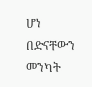ሆነ በድናቸውን መንካት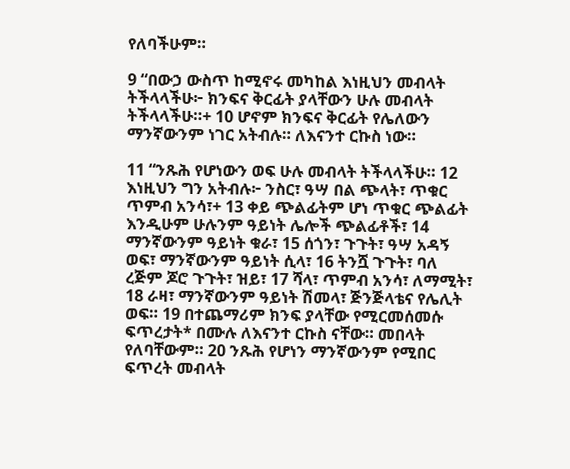የለባችሁም።

9 “በውኃ ውስጥ ከሚኖሩ መካከል እነዚህን መብላት ትችላላችሁ፦ ክንፍና ቅርፊት ያላቸውን ሁሉ መብላት ትችላላችሁ።+ 10 ሆኖም ክንፍና ቅርፊት የሌለውን ማንኛውንም ነገር አትብሉ። ለእናንተ ርኩስ ነው።

11 “ንጹሕ የሆነውን ወፍ ሁሉ መብላት ትችላላችሁ። 12 እነዚህን ግን አትብሉ፦ ንስር፣ ዓሣ በል ጭላት፣ ጥቁር ጥምብ አንሳ፣+ 13 ቀይ ጭልፊትም ሆነ ጥቁር ጭልፊት እንዲሁም ሁሉንም ዓይነት ሌሎች ጭልፊቶች፣ 14 ማንኛውንም ዓይነት ቁራ፣ 15 ሰጎን፣ ጉጉት፣ ዓሣ አዳኝ ወፍ፣ ማንኛውንም ዓይነት ሲላ፣ 16 ትንሿ ጉጉት፣ ባለ ረጅም ጆሮ ጉጉት፣ ዝይ፣ 17 ሻላ፣ ጥምብ አንሳ፣ ለማሚት፣ 18 ራዛ፣ ማንኛውንም ዓይነት ሽመላ፣ ጅንጅላቴና የሌሊት ወፍ። 19 በተጨማሪም ክንፍ ያላቸው የሚርመሰመሱ ፍጥረታት* በሙሉ ለእናንተ ርኩስ ናቸው። መበላት የለባቸውም። 20 ንጹሕ የሆነን ማንኛውንም የሚበር ፍጥረት መብላት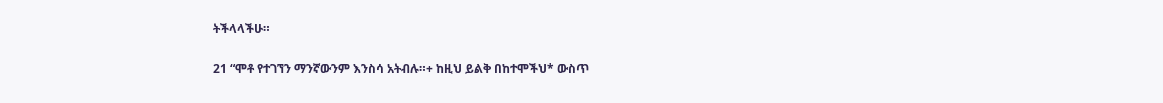ትችላላችሁ።

21 “ሞቶ የተገኘን ማንኛውንም እንስሳ አትብሉ።+ ከዚህ ይልቅ በከተሞችህ* ውስጥ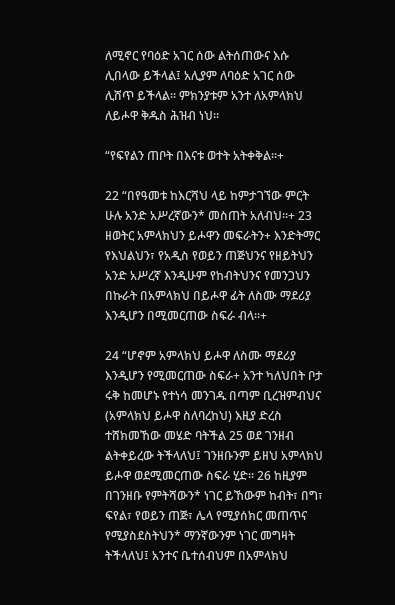ለሚኖር የባዕድ አገር ሰው ልትሰጠውና እሱ ሊበላው ይችላል፤ አሊያም ለባዕድ አገር ሰው ሊሸጥ ይችላል። ምክንያቱም አንተ ለአምላክህ ለይሖዋ ቅዱስ ሕዝብ ነህ።

“የፍየልን ጠቦት በእናቱ ወተት አትቀቅል።+

22 “በየዓመቱ ከእርሻህ ላይ ከምታገኘው ምርት ሁሉ አንድ አሥረኛውን* መስጠት አለብህ።+ 23 ዘወትር አምላክህን ይሖዋን መፍራትን+ እንድትማር የእህልህን፣ የአዲስ የወይን ጠጅህንና የዘይትህን አንድ አሥረኛ እንዲሁም የከብትህንና የመንጋህን በኩራት በአምላክህ በይሖዋ ፊት ለስሙ ማደሪያ እንዲሆን በሚመርጠው ስፍራ ብላ።+

24 “ሆኖም አምላክህ ይሖዋ ለስሙ ማደሪያ እንዲሆን የሚመርጠው ስፍራ+ አንተ ካለህበት ቦታ ሩቅ ከመሆኑ የተነሳ መንገዱ በጣም ቢረዝምብህና (አምላክህ ይሖዋ ስለባረከህ) እዚያ ድረስ ተሸክመኸው መሄድ ባትችል 25 ወደ ገንዘብ ልትቀይረው ትችላለህ፤ ገንዘቡንም ይዘህ አምላክህ ይሖዋ ወደሚመርጠው ስፍራ ሂድ። 26 ከዚያም በገንዘቡ የምትሻውን* ነገር ይኸውም ከብት፣ በግ፣ ፍየል፣ የወይን ጠጅ፣ ሌላ የሚያሰክር መጠጥና የሚያስደስትህን* ማንኛውንም ነገር መግዛት ትችላለህ፤ አንተና ቤተሰብህም በአምላክህ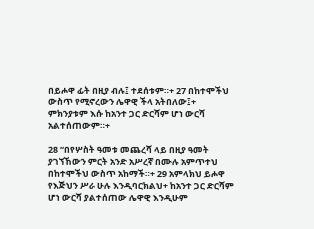በይሖዋ ፊት በዚያ ብሉ፤ ተደሰቱም።+ 27 በከተሞችህ ውስጥ የሚኖረውን ሌዋዊ ችላ አትበለው፤+ ምክንያቱም እሱ ከአንተ ጋር ድርሻም ሆነ ውርሻ አልተሰጠውም።+

28 “በየሦስት ዓመቱ መጨረሻ ላይ በዚያ ዓመት ያገኘኸውን ምርት አንድ አሥረኛ በሙሉ አምጥተህ በከተሞችህ ውስጥ አከማች።+ 29 አምላክህ ይሖዋ የእጅህን ሥራ ሁሉ እንዲባርክልህ+ ከአንተ ጋር ድርሻም ሆነ ውርሻ ያልተሰጠው ሌዋዊ እንዲሁም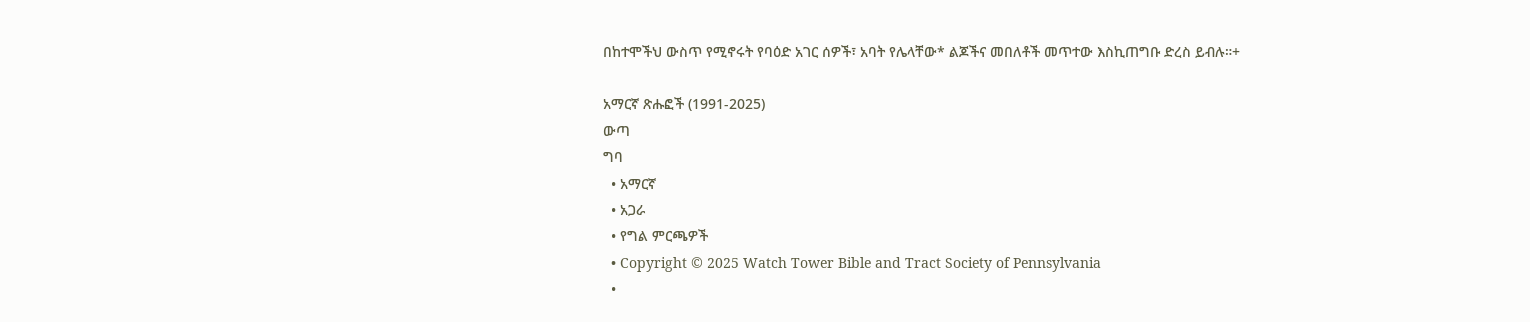በከተሞችህ ውስጥ የሚኖሩት የባዕድ አገር ሰዎች፣ አባት የሌላቸው* ልጆችና መበለቶች መጥተው እስኪጠግቡ ድረስ ይብሉ።+

አማርኛ ጽሑፎች (1991-2025)
ውጣ
ግባ
  • አማርኛ
  • አጋራ
  • የግል ምርጫዎች
  • Copyright © 2025 Watch Tower Bible and Tract Society of Pennsylvania
  •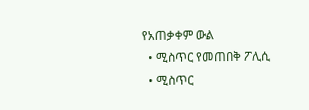የአጠቃቀም ውል
  • ሚስጥር የመጠበቅ ፖሊሲ
  • ሚስጥር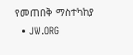የመጠበቅ ማስተካከያ
  • JW.ORG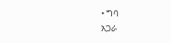• ግባ
አጋራ